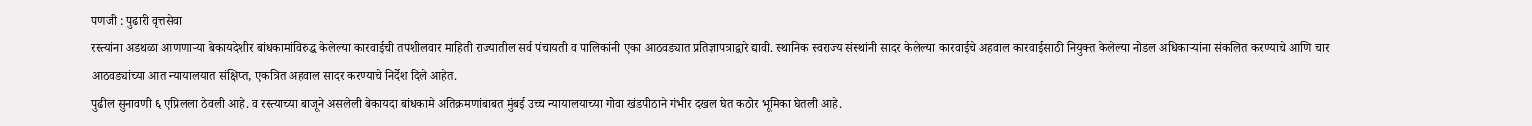पणजी : पुढारी वृत्तसेवा
रस्त्यांना अडथळा आणणाऱ्या बेकायदेशीर बांधकामांविरुद्ध केलेल्या कारवाईची तपशीलवार माहिती राज्यातील सर्व पंचायती व पालिकांनी एका आठवड्यात प्रतिज्ञापत्राद्वारे द्यावी. स्थानिक स्वराज्य संस्थांनी सादर केलेल्या कारवाईचे अहवाल कारवाईसाठी नियुक्त केलेल्या नोडल अधिकाऱ्यांना संकलित करण्याचे आणि चार आठवड्यांच्या आत न्यायालयात संक्षिप्त, एकत्रित अहवाल सादर करण्याचे निर्देश दिले आहेत.
पुढील सुनावणी ६ एप्रिलला ठेवली आहे. व रस्त्याच्या बाजूने असलेली बेकायदा बांधकामे अतिक्रमणांबाबत मुंबई उच्च न्यायालयाच्या गोवा खंडपीठाने गंभीर दखल घेत कठोर भूमिका घेतली आहे.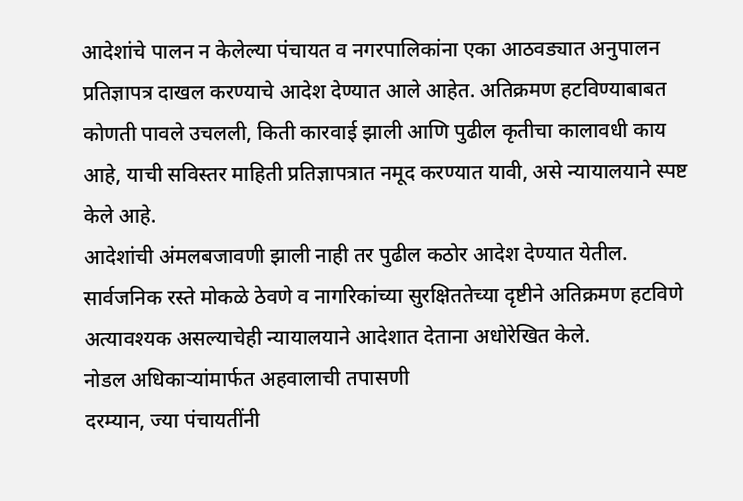आदेशांचे पालन न केलेल्या पंचायत व नगरपालिकांना एका आठवड्यात अनुपालन प्रतिज्ञापत्र दाखल करण्याचे आदेश देण्यात आले आहेत. अतिक्रमण हटविण्याबाबत कोणती पावले उचलली, किती कारवाई झाली आणि पुढील कृतीचा कालावधी काय आहे, याची सविस्तर माहिती प्रतिज्ञापत्रात नमूद करण्यात यावी, असे न्यायालयाने स्पष्ट केले आहे.
आदेशांची अंमलबजावणी झाली नाही तर पुढील कठोर आदेश देण्यात येतील. सार्वजनिक रस्ते मोकळे ठेवणे व नागरिकांच्या सुरक्षिततेच्या दृष्टीने अतिक्रमण हटविणे अत्यावश्यक असल्याचेही न्यायालयाने आदेशात देताना अधोरेखित केले.
नोडल अधिकाऱ्यांमार्फत अहवालाची तपासणी
दरम्यान, ज्या पंचायतींनी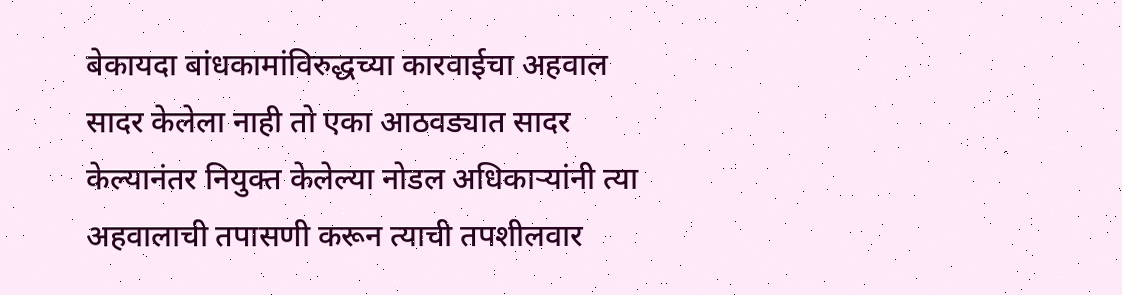बेकायदा बांधकामांविरुद्धच्या कारवाईचा अहवाल सादर केलेला नाही तो एका आठवड्यात सादर केल्यानंतर नियुक्त केलेल्या नोडल अधिकाऱ्यांनी त्या अहवालाची तपासणी करून त्याची तपशीलवार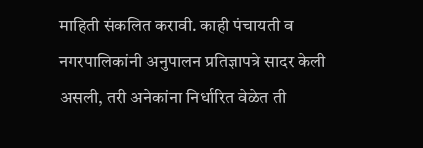माहिती संकलित करावी. काही पंचायती व नगरपालिकांनी अनुपालन प्रतिज्ञापत्रे सादर केली असली, तरी अनेकांना निर्धारित वेळेत ती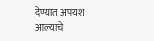देण्यात अपयश आल्याचे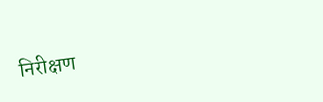निरीक्षण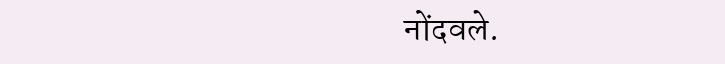नोंदवले.